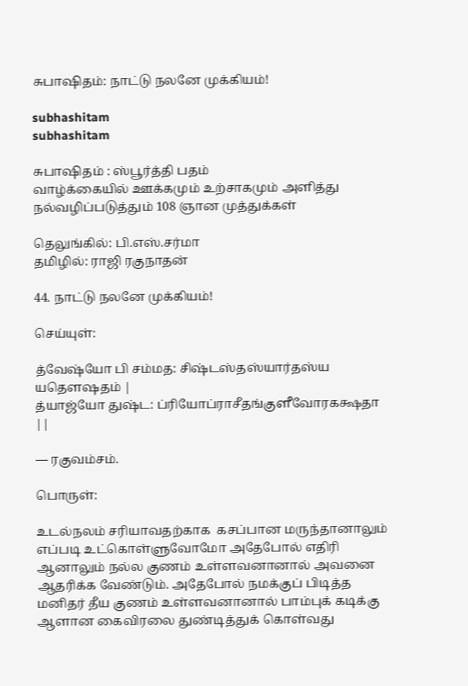சுபாஷிதம்: நாட்டு நலனே முக்கியம்!

subhashitam
subhashitam

சுபாஷிதம் : ஸ்பூர்த்தி பதம்
வாழ்க்கையில் ஊக்கமும் உற்சாகமும் அளித்து நல்வழிப்படுத்தும் 108 ஞான முத்துக்கள்

தெலுங்கில்: பி.எஸ்.சர்மா
தமிழில்: ராஜி ரகுநாதன்

44. நாட்டு நலனே முக்கியம்!

செய்யுள்:

த்வேஷ்யோ பி சம்மத: சிஷ்டஸ்தஸ்யார்தஸ்ய யதௌஷதம் |
த்யாஜ்யோ துஷ்ட: ப்ரியோப்ராசீதங்குளீவோரகக்ஷதா ||

— ரகுவம்சம்.

பொருள்:

உடல்நலம் சரியாவதற்காக  கசப்பான மருந்தானாலும் எப்படி உட்கொள்ளுவோமோ அதேபோல் எதிரி ஆனாலும் நல்ல குணம் உள்ளவனானால் அவனை ஆதரிக்க வேண்டும். அதேபோல் நமக்குப் பிடித்த மனிதர் தீய குணம் உள்ளவனானால் பாம்புக் கடிக்கு ஆளான கைவிரலை துண்டித்துக் கொள்வது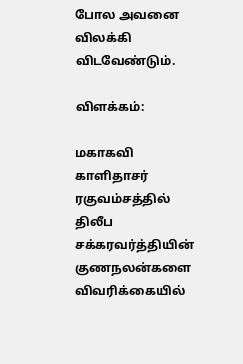போல அவனை விலக்கி விடவேண்டும்.

விளக்கம்:

மகாகவி காளிதாசர் ரகுவம்சத்தில் திலீப சக்கரவர்த்தியின் குணநலன்களை விவரிக்கையில்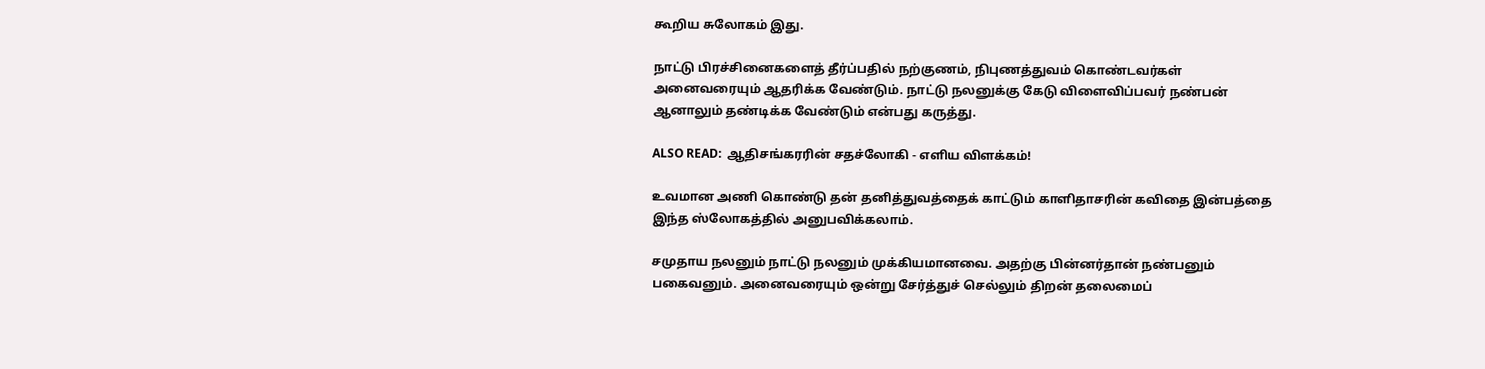கூறிய சுலோகம் இது.

நாட்டு பிரச்சினைகளைத் தீர்ப்பதில் நற்குணம், நிபுணத்துவம் கொண்டவர்கள் அனைவரையும் ஆதரிக்க வேண்டும். நாட்டு நலனுக்கு கேடு விளைவிப்பவர் நண்பன் ஆனாலும் தண்டிக்க வேண்டும் என்பது கருத்து.

ALSO READ:  ஆதிசங்கரரின் சதச்லோகி - எளிய விளக்கம்!

உவமான அணி கொண்டு தன் தனித்துவத்தைக் காட்டும் காளிதாசரின் கவிதை இன்பத்தை இந்த ஸ்லோகத்தில் அனுபவிக்கலாம்.

சமுதாய நலனும் நாட்டு நலனும் முக்கியமானவை. அதற்கு பின்னர்தான் நண்பனும் பகைவனும். அனைவரையும் ஒன்று சேர்த்துச் செல்லும் திறன் தலைமைப்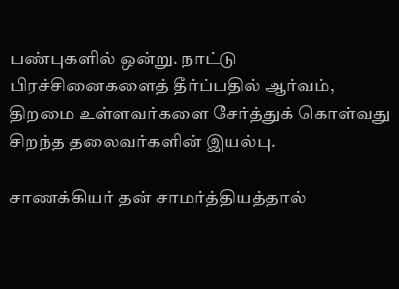பண்புகளில் ஒன்று. நாட்டு பிரச்சினைகளைத் தீர்ப்பதில் ஆர்வம், திறமை உள்ளவர்களை சேர்த்துக் கொள்வது சிறந்த தலைவர்களின் இயல்பு.

சாணக்கியர் தன் சாமர்த்தியத்தால்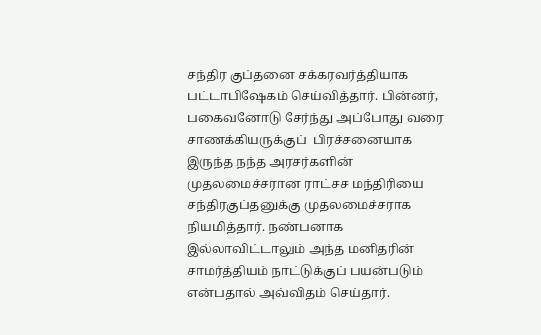சந்திர குப்தனை சக்கரவர்த்தியாக பட்டாபிஷேகம் செய்வித்தார். பின்னர், பகைவனோடு சேர்ந்து அப்போது வரை சாணக்கியருக்குப்  பிரச்சனையாக இருந்த நந்த அரசர்களின் முதலமைச்சரான ராட்சச மந்திரியை சந்திரகுப்தனுக்கு முதலமைச்சராக நியமித்தார். நண்பனாக இல்லாவிட்டாலும் அந்த மனிதரின் சாமர்த்தியம் நாட்டுக்குப் பயன்படும் என்பதால் அவ்விதம் செய்தார்.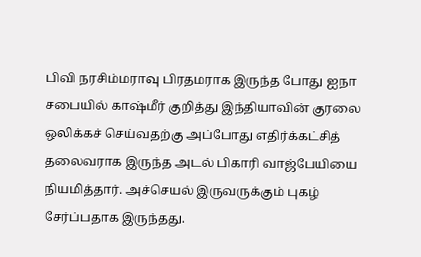பிவி நரசிம்மராவு பிரதமராக இருந்த போது ஐநா சபையில் காஷ்மீர் குறித்து இந்தியாவின் குரலை ஒலிக்கச் செய்வதற்கு அப்போது எதிர்க்கட்சித் தலைவராக இருந்த அடல் பிகாரி வாஜ்பேயியை நியமித்தார். அச்செயல் இருவருக்கும் புகழ் சேர்ப்பதாக இருந்தது.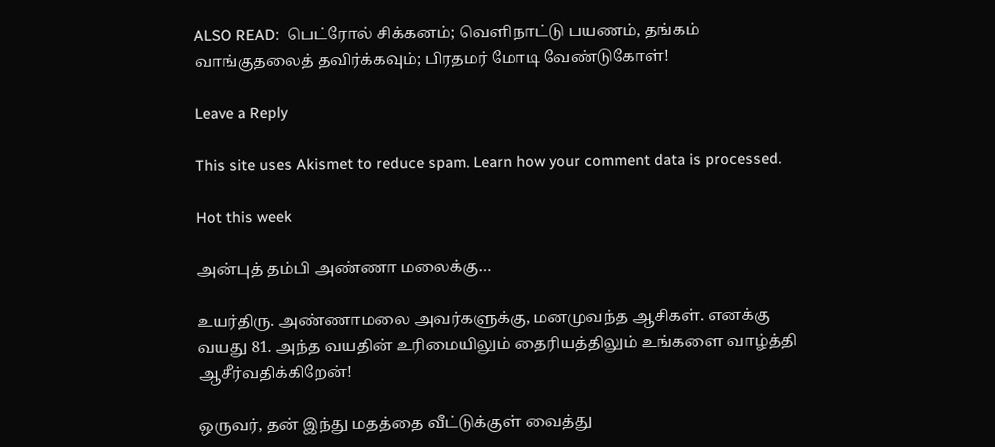ALSO READ:  பெட்ரோல் சிக்கனம்; வெளிநாட்டு பயணம், தங்கம் வாங்குதலைத் தவிர்க்கவும்; பிரதமர் மோடி வேண்டுகோள்!

Leave a Reply

This site uses Akismet to reduce spam. Learn how your comment data is processed.

Hot this week

அன்புத் தம்பி அண்ணா மலைக்கு…

உயர்திரு. அண்ணாமலை அவர்களுக்கு, மனமுவந்த ஆசிகள். எனக்கு வயது 81. அந்த வயதின் உரிமையிலும் தைரியத்திலும் உங்களை வாழ்த்தி ஆசீர்வதிக்கிறேன்!

ஒருவர், தன் இந்து மதத்தை வீட்டுக்குள் வைத்து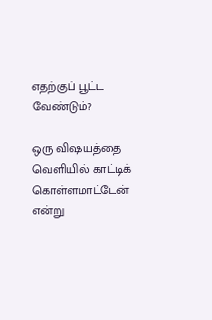எதற்குப் பூட்ட வேண்டும்?

ஒரு விஷயத்தை வெளியில் காட்டிக் கொள்ளமாட்டேன் என்று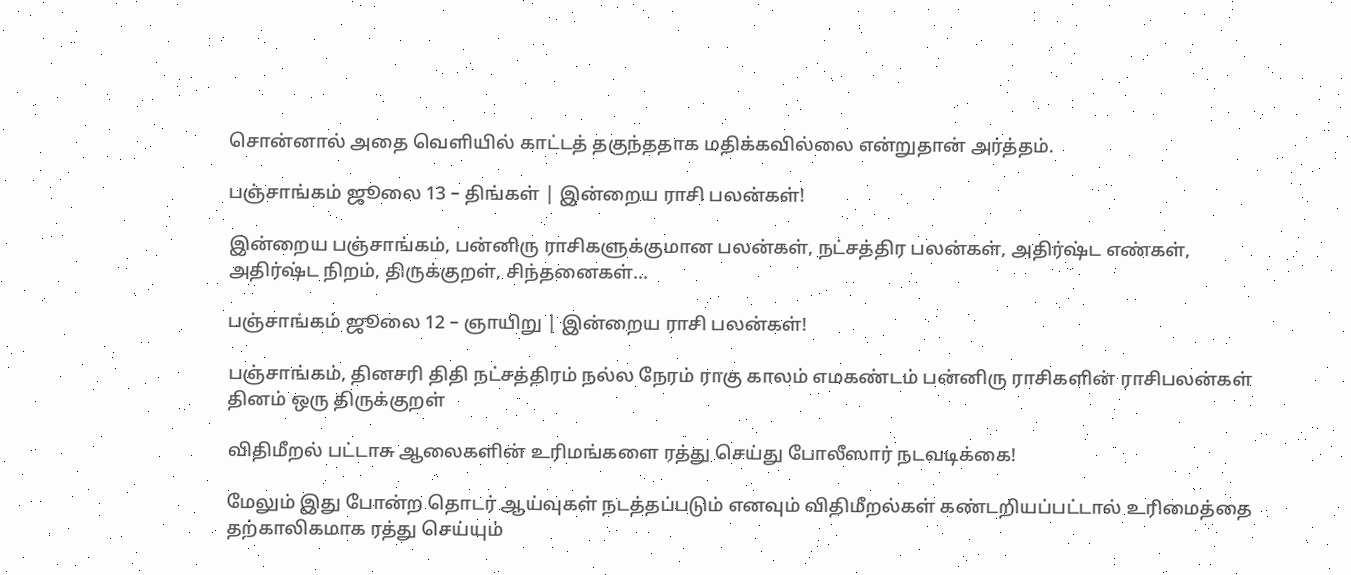சொன்னால் அதை வெளியில் காட்டத் தகுந்ததாக மதிக்கவில்லை என்றுதான் அர்த்தம்.

பஞ்சாங்கம் ஜூலை 13 – திங்கள் | இன்றைய ராசி பலன்கள்!

இன்றைய பஞ்சாங்கம், பன்னிரு ராசிகளுக்குமான பலன்கள், நட்சத்திர பலன்கள், அதிர்ஷ்ட எண்கள், அதிர்ஷ்ட நிறம், திருக்குறள், சிந்தனைகள்...

பஞ்சாங்கம் ஜூலை 12 – ஞாயிறு | இன்றைய ராசி பலன்கள்!

பஞ்சாங்கம், தினசரி திதி நட்சத்திரம் நல்ல நேரம் ராகு காலம் எமகண்டம் பன்னிரு ராசிகளின் ராசிபலன்கள் தினம் ஒரு திருக்குறள்

விதிமீறல் பட்டாசு ஆலைகளின் உரிமங்களை ரத்து செய்து போலீஸார் நடவடிக்கை!

மேலும் இது போன்ற தொடர் ஆய்வுகள் நடத்தப்படும் எனவும் விதிமீறல்கள் கண்டறியப்பட்டால் உரிமைத்தை தற்காலிகமாக ரத்து செய்யும்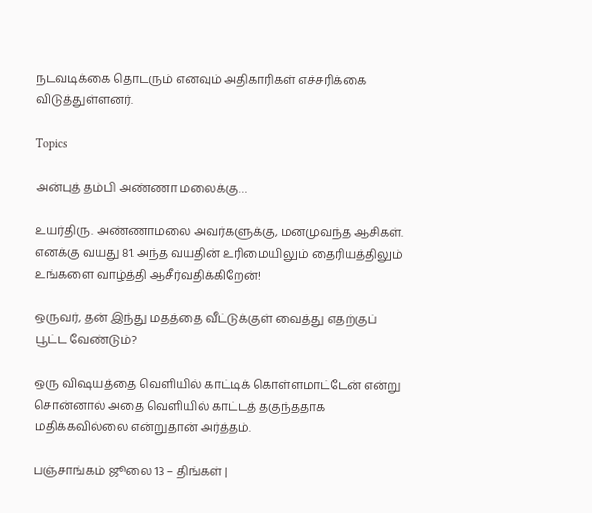நடவடிக்கை தொடரும் எனவும் அதிகாரிகள் எச்சரிக்கை விடுத்துள்ளனர்.

Topics

அன்புத் தம்பி அண்ணா மலைக்கு…

உயர்திரு. அண்ணாமலை அவர்களுக்கு, மனமுவந்த ஆசிகள். எனக்கு வயது 81. அந்த வயதின் உரிமையிலும் தைரியத்திலும் உங்களை வாழ்த்தி ஆசீர்வதிக்கிறேன்!

ஒருவர், தன் இந்து மதத்தை வீட்டுக்குள் வைத்து எதற்குப் பூட்ட வேண்டும்?

ஒரு விஷயத்தை வெளியில் காட்டிக் கொள்ளமாட்டேன் என்று சொன்னால் அதை வெளியில் காட்டத் தகுந்ததாக மதிக்கவில்லை என்றுதான் அர்த்தம்.

பஞ்சாங்கம் ஜூலை 13 – திங்கள் |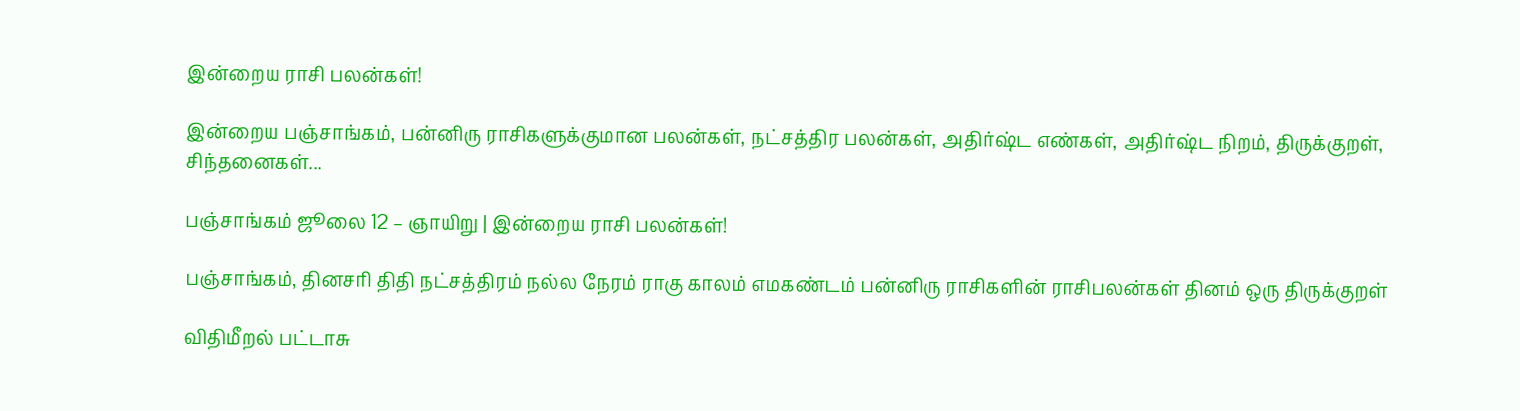இன்றைய ராசி பலன்கள்!

இன்றைய பஞ்சாங்கம், பன்னிரு ராசிகளுக்குமான பலன்கள், நட்சத்திர பலன்கள், அதிர்ஷ்ட எண்கள், அதிர்ஷ்ட நிறம், திருக்குறள், சிந்தனைகள்...

பஞ்சாங்கம் ஜூலை 12 – ஞாயிறு | இன்றைய ராசி பலன்கள்!

பஞ்சாங்கம், தினசரி திதி நட்சத்திரம் நல்ல நேரம் ராகு காலம் எமகண்டம் பன்னிரு ராசிகளின் ராசிபலன்கள் தினம் ஒரு திருக்குறள்

விதிமீறல் பட்டாசு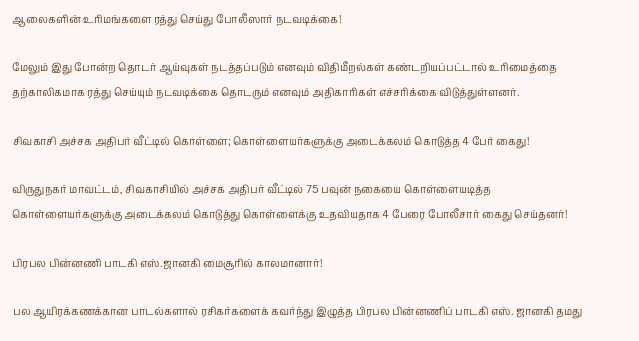ஆலைகளின் உரிமங்களை ரத்து செய்து போலீஸார் நடவடிக்கை!

மேலும் இது போன்ற தொடர் ஆய்வுகள் நடத்தப்படும் எனவும் விதிமீறல்கள் கண்டறியப்பட்டால் உரிமைத்தை தற்காலிகமாக ரத்து செய்யும் நடவடிக்கை தொடரும் எனவும் அதிகாரிகள் எச்சரிக்கை விடுத்துள்ளனர்.

சிவகாசி அச்சக அதிபர் வீட்டில் கொள்ளை; கொள்ளையர்களுக்கு அடைக்கலம் கொடுத்த 4 பேர் கைது!

விருதுநகர் மாவட்டம், சிவகாசியில் அச்சக அதிபர் வீட்டில் 75 பவுன் நகையை கொள்ளையடித்த கொள்ளையர்களுக்கு அடைக்கலம் கொடுத்து கொள்ளைக்கு உதவியதாக 4 பேரை போலீசார் கைது செய்தனர்!

பிரபல பின்னணி பாடகி எஸ்.ஜானகி மைசூரில் காலமானார்!

பல ஆயிரக்கணக்கான பாடல்களால் ரசிகர்களைக் கவர்ந்து இழுத்த பிரபல பின்னணிப் பாடகி எஸ். ஜானகி தமது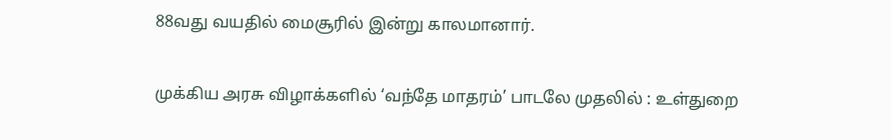88வது வயதில் மைசூரில் இன்று காலமானார்.

முக்கிய அரசு விழாக்களில் ‘வந்தே மாதரம்’ பாடலே முதலில் : உள்துறை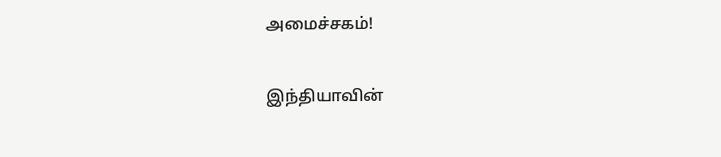அமைச்சகம்!

இந்தியாவின்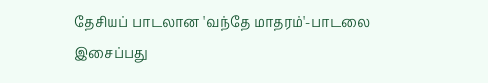தேசியப் பாடலான 'வந்தே மாதரம்'-பாடலை இசைப்பது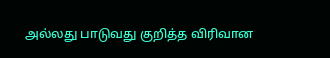அல்லது பாடுவது குறித்த விரிவான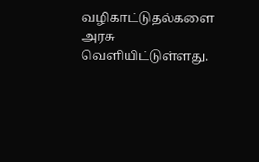வழிகாட்டுதல்களை அரசு வெளியிட்டுள்ளது.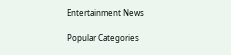Entertainment News

Popular Categories